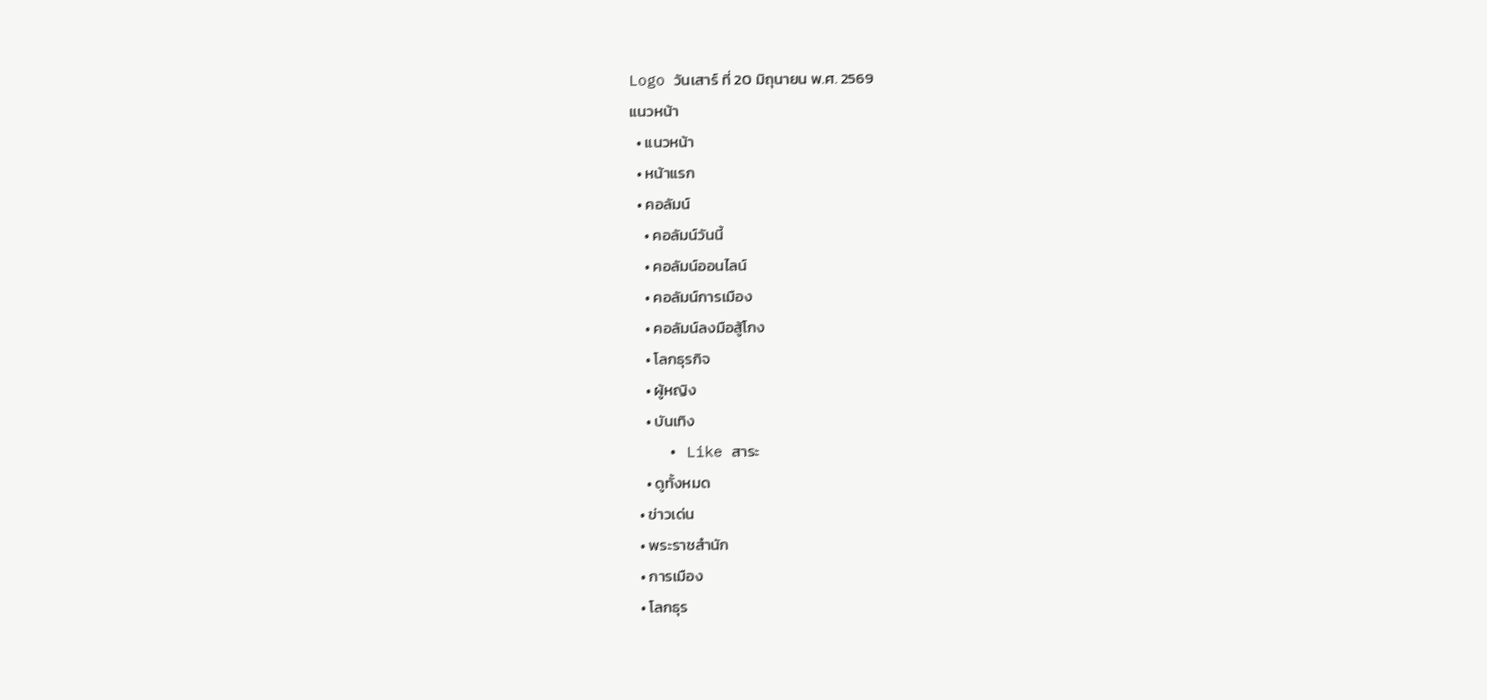Logo วันเสาร์ ที่ 20 มิถุนายน พ.ศ. 2569
แนวหน้า
  • แนวหน้า
  • หน้าแรก
  • คอลัมน์
    • คอลัมน์วันนี้
    • คอลัมน์ออนไลน์
    • คอลัมน์การเมือง
    • คอลัมน์ลงมือสู้โกง
    • โลกธุรกิจ
    • ผู้หญิง
    • บันเทิง
    • Like สาระ
    • ดูทั้งหมด
  • ข่าวเด่น
  • พระราชสำนัก
  • การเมือง
  • โลกธุร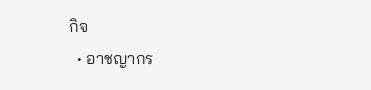กิจ
  • อาชญากร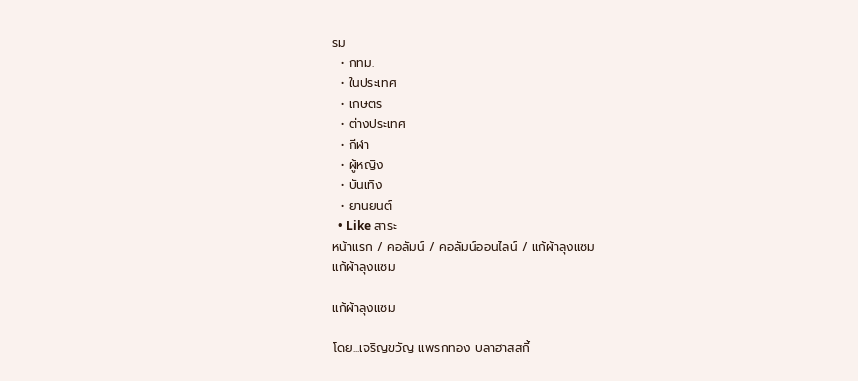รม
  • กทม.
  • ในประเทศ
  • เกษตร
  • ต่างประเทศ
  • กีฬา
  • ผู้หญิง
  • บันเทิง
  • ยานยนต์
  • Like สาระ
หน้าแรก / คอลัมน์ / คอลัมน์ออนไลน์ / แก้ผ้าลุงแซม
แก้ผ้าลุงแซม

แก้ผ้าลุงแซม

โดย...เจริญขวัญ แพรกทอง บลาฮาสสกี้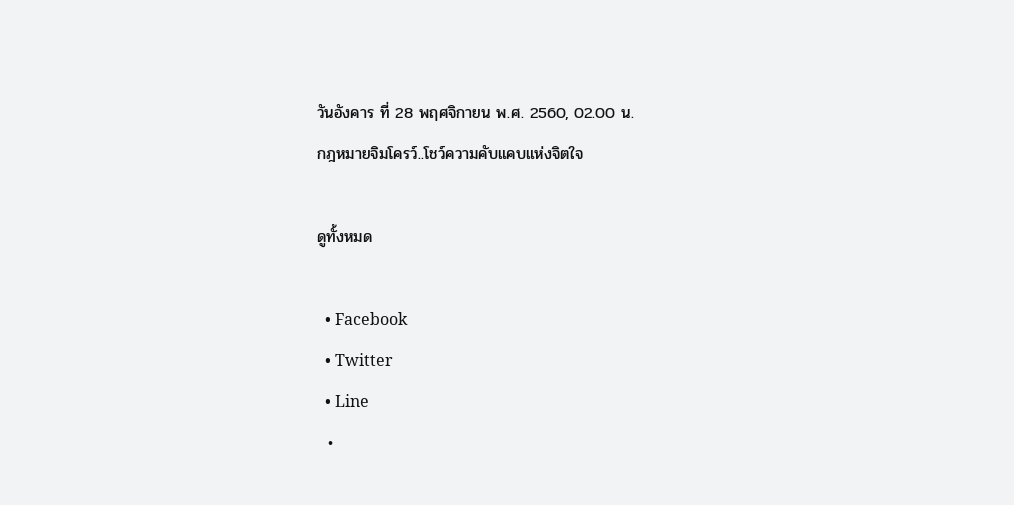วันอังคาร ที่ 28 พฤศจิกายน พ.ศ. 2560, 02.00 น.
กฎหมายจิมโครว์..โชว์ความคับแคบแห่งจิตใจ

ดูทั้งหมด

  • Facebook
  • Twitter
  • Line
  •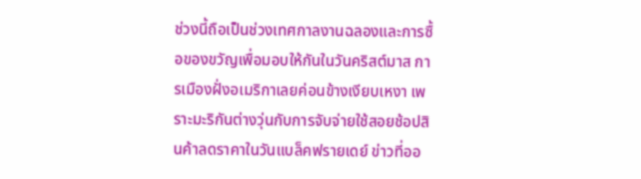ช่วงนี้ถือเป็นช่วงเทศกาลงานฉลองและการซื้อของขวัญเพื่อมอบให้กันในวันคริสต์มาส การเมืองฝั่งอเมริกาเลยค่อนข้างเงียบเหงา เพราะมะริกันต่างวุ่นกับการจับจ่ายใช้สอยช้อปสินค้าลดราคาในวันแบล็คฟรายเดย์ ข่าวที่ออ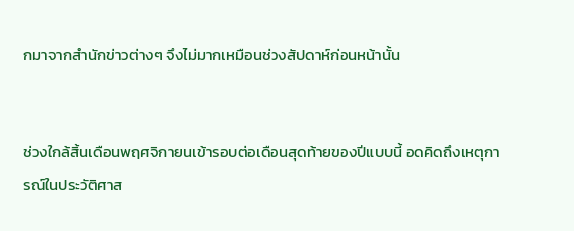กมาจากสำนักข่าวต่างๆ จึงไม่มากเหมือนช่วงสัปดาห์ก่อนหน้านั้น


ช่วงใกล้สิ้นเดือนพฤศจิกายนเข้ารอบต่อเดือนสุดท้ายของปีแบบนี้ อดคิดถึงเหตุการณ์ในประวัติศาส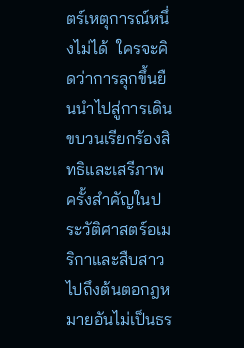ตร์เหตุการณ์หนึ่งไม่ได้  ใครจะคิดว่าการลุกขึ้นยืนนำไปสู่การเดินขบวนเรียกร้องสิทธิและเสรีภาพครั้งสำคัญในประวัติศาสตร์อเมริกาและสืบสาวไปถึงต้นตอกฎหมายอันไม่เป็นธร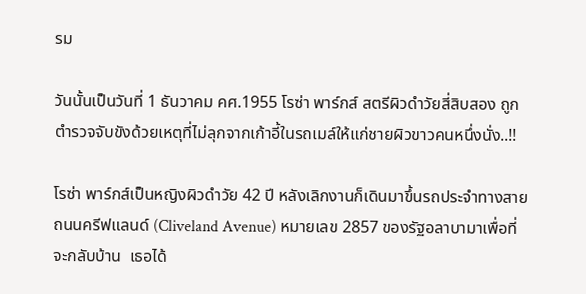รม

วันนั้นเป็นวันที่ 1 ธันวาคม คศ.1955 โรซ่า พาร์กส์ สตรีผิวดำวัยสี่สิบสอง ถูกตำรวจจับขังด้วยเหตุที่ไม่ลุกจากเก้าอี้ในรถเมล์ให้แก่ชายผิวขาวคนหนึ่งนั่ง..!!

โรซ่า พาร์กส์เป็นหญิงผิวดำวัย 42 ปี หลังเลิกงานก็เดินมาขึ้นรถประจำทางสายถนนครีฟแลนด์ (Cliveland Avenue) หมายเลข 2857 ของรัฐอลาบามาเพื่อที่จะกลับบ้าน  เธอได้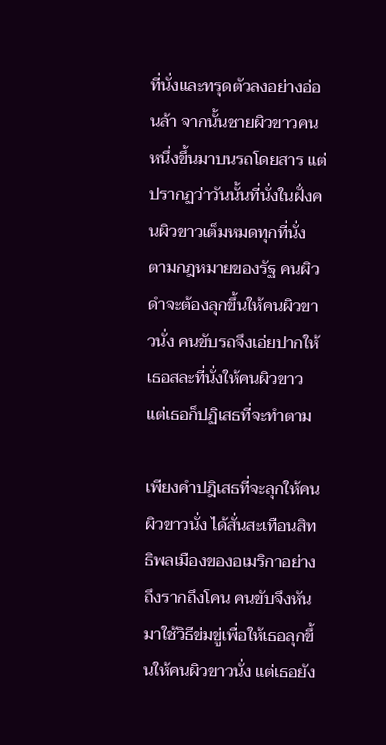ที่นั่งและทรุดตัวลงอย่างอ่อนล้า จากนั้นชายผิวขาวคนหนึ่งขึ้นมาบนรถโดยสาร แต่ปรากฏว่าวันนั้นที่นั่งในฝั่งคนผิวขาวเต็มหมดทุกที่นั่ง ตามกฎหมายของรัฐ คนผิวดำจะต้องลุกขึ้นให้คนผิวขาวนั่ง คนขับรถจึงเอ่ยปากให้เธอสละที่นั่งให้คนผิวขาว แต่เธอก็ปฏิเสธที่จะทำตาม

เพียงคำปฎิเสธที่จะลุกให้คนผิวขาวนั่ง ได้สั่นสะเทือนสิทธิพลเมืองของอเมริกาอย่างถึงรากถึงโคน คนขับจึงหันมาใช้วิธีข่มขู่เพื่อให้เธอลุกขึ้นให้คนผิวขาวนั่ง แต่เธอยัง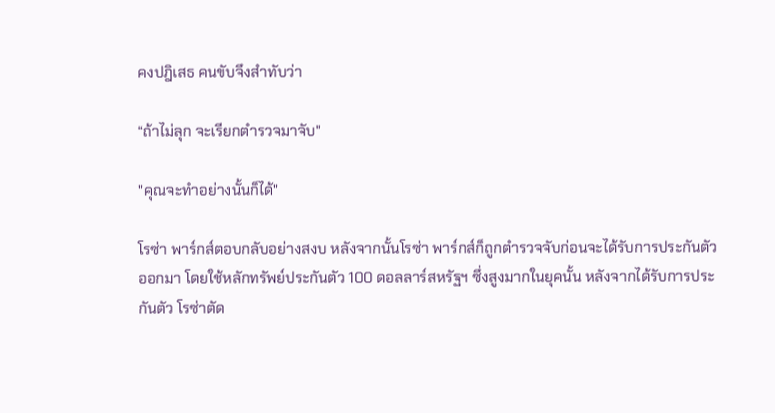คงปฎิเสธ คนขับจึงสำทับว่า

“ถ้าไม่ลุก จะเรียกตำรวจมาจับ"

"คุณจะทำอย่างนั้นก็ได้"

โรซ่า พาร์กส์ตอบกลับอย่างสงบ หลังจากนั้นโรซ่า พาร์กส์ก็ถูกตำรวจจับก่อนจะได้รับการประกันตัวออกมา โดยใช้หลักทรัพย์ประกันตัว 100 ดอลลาร์สหรัฐฯ ซึ่งสูงมากในยุคนั้น หลังจากได้รับการประกันตัว โรซ่าตัด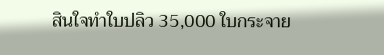สินใจทำใบปลิว 35,000 ใบกระจาย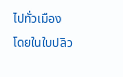ไปทั่วเมือง โดยในใบปลิว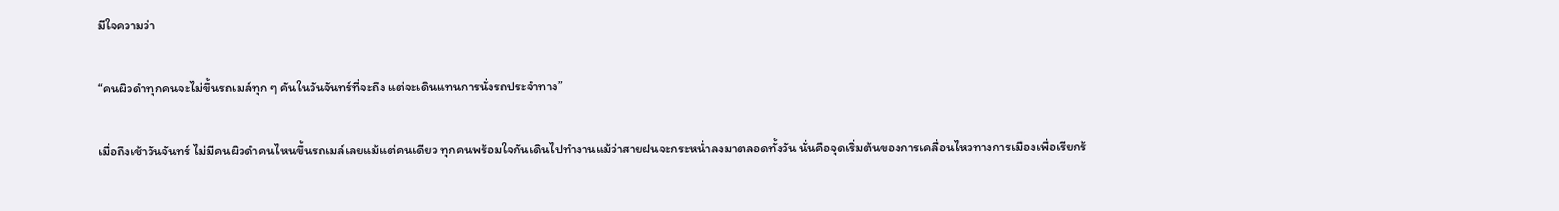มีใจความว่า

“คนผิวดำทุกคนจะไม่ขึ้นรถเมล์ทุก ๆ คันในวันจันทร์ที่จะถึง แต่จะเดินแทนการนั่งรถประจำทาง”

เมื่อถึงเช้าวันจันทร์ ไม่มีคนผิวดำคนไหนขึ้นรถเมล์เลยแม้แต่คนเดียว ทุกคนพร้อมใจกันเดินไปทำงานแม้ว่าสายฝนจะกระหน่ำลงมาตลอดทั้งวัน นั่นคือจุดเริ่มต้นของการเคลื่อนไหวทางการเมืองเพื่อเรียกร้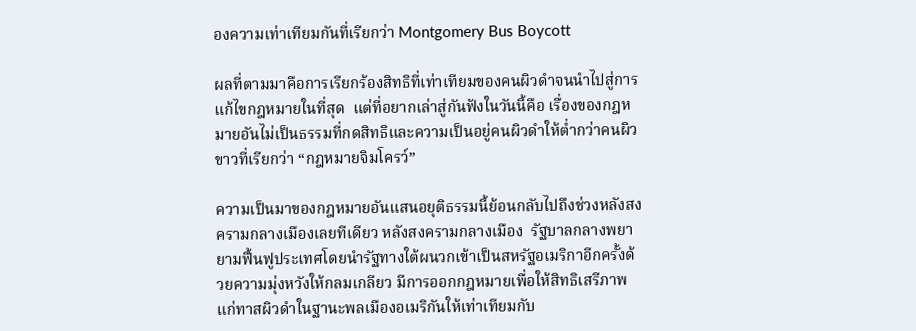องความเท่าเทียมกันที่เรียกว่า Montgomery Bus Boycott

ผลที่ตามมาคือการเรียกร้องสิทธิที่เท่าเทียมของคนผิวดำจนนำไปสู่การแก้ไขกฎหมายในที่สุด  แต่ที่อยากเล่าสู่กันฟังในวันนี้คือ เรื่องของกฎหมายอันไม่เป็นธรรมที่กดสิทธิและความเป็นอยู่คนผิวดำให้ต่ำกว่าคนผิวขาวที่เรียกว่า “กฎหมายจิมโครว์”

ความเป็นมาของกฎหมายอันแสนอยุติธรรมนี้ย้อนกลับไปถึงช่วงหลังสงครามกลางเมืองเลยทีเดียว หลังสงครามกลางเมือง  รัฐบาลกลางพยายามฟื้นฟูประเทศโดยนำรัฐทางใต้ผนวกเข้าเป็นสหรัฐอเมริกาอีกครั้งด้วยความมุ่งหวังให้กลมเกลียว มีการออกกฎหมายเพื่อให้สิทธิเสรีภาพแก่ทาสผิวดำในฐานะพลเมืองอเมริกันให้เท่าเทียมกับ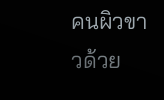คนผิวขาวด้วย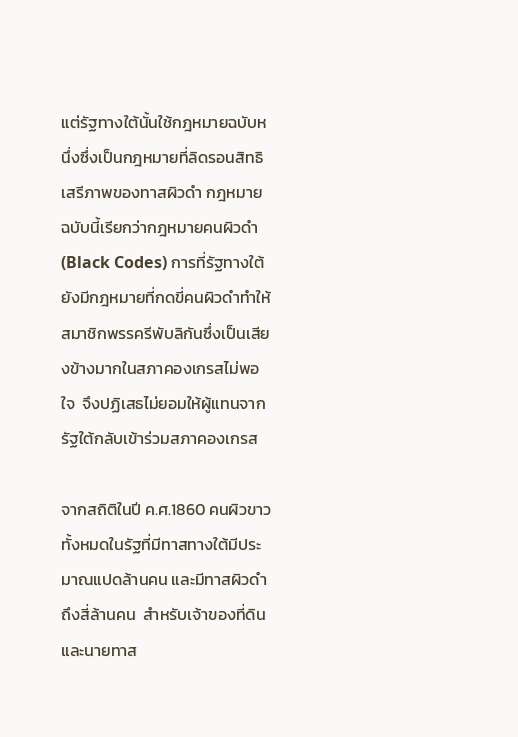แต่รัฐทางใต้นั้นใช้กฎหมายฉบับหนึ่งซึ่งเป็นกฎหมายที่ลิดรอนสิทธิเสรีภาพของทาสผิวดำ กฎหมายฉบับนี้เรียกว่ากฎหมายคนผิวดำ (Black Codes) การที่รัฐทางใต้ยังมีกฎหมายที่กดขี่คนผิวดำทำให้สมาชิกพรรครีพับลิกันซึ่งเป็นเสียงข้างมากในสภาคองเกรสไม่พอใจ  จึงปฏิเสธไม่ยอมให้ผู้แทนจากรัฐใต้กลับเข้าร่วมสภาคองเกรส

จากสถิติในปี ค.ศ.1860 คนผิวขาวทั้งหมดในรัฐที่มีทาสทางใต้มีประมาณแปดล้านคน และมีทาสผิวดำถึงสี่ล้านคน  สำหรับเจ้าของที่ดินและนายทาส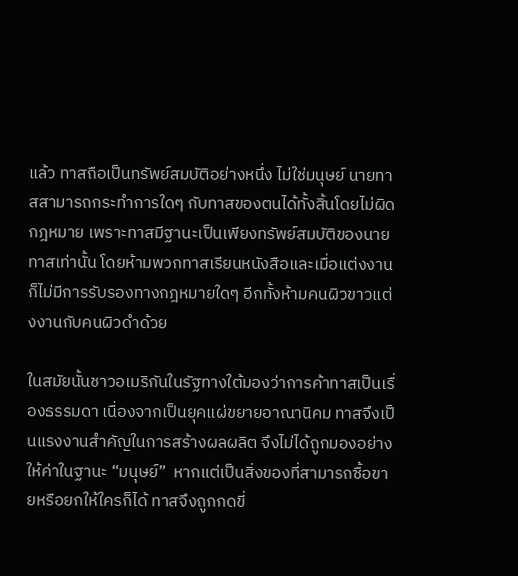แล้ว ทาสถือเป็นทรัพย์สมบัติอย่างหนึ่ง ไม่ใช่มนุษย์ นายทาสสามารถกระทำการใดๆ กับทาสของตนได้ทั้งสิ้นโดยไม่ผิดกฎหมาย เพราะทาสมีฐานะเป็นเพียงทรัพย์สมบัติของนายทาสเท่านั้น โดยห้ามพวกทาสเรียนหนังสือและเมื่อแต่งงานก็ไม่มีการรับรองทางกฎหมายใดๆ อีกทั้งห้ามคนผิวขาวแต่งงานกับคนผิวดำด้วย

ในสมัยนั้นชาวอเมริกันในรัฐทางใต้มองว่าการค้าทาสเป็นเรื่องธรรมดา เนื่องจากเป็นยุคแผ่ขยายอาณานิคม ทาสจึงเป็นแรงงานสำคัญในการสร้างผลผลิต จึงไม่ได้ถูกมองอย่างให้ค่าในฐานะ “มนุษย์”  หากแต่เป็นสิ่งของที่สามารถซื้อขายหรือยกให้ใครก็ได้ ทาสจึงถูกกดขี่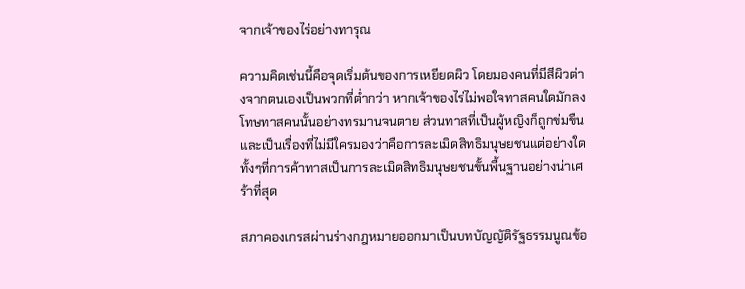จากเจ้าของไร่อย่างทารุณ

ความคิดเช่นนี้คือจุดเริ่มต้นของการเหยียดผิว โดยมองคนที่มีสีผิวต่างจากตนเองเป็นพวกที่ต่ำกว่า หากเจ้าของไร่ไม่พอใจทาสคนใดมักลงโทษทาสคนนั้นอย่างทรมานจนตาย ส่วนทาสที่เป็นผู้หญิงก็ถูกข่มขืน และเป็นเรื่องที่ไม่มีใครมองว่าคือการละเมิดสิทธิมนุษยชนแต่อย่างใด ทั้งๆที่การค้าทาสเป็นการละเมิดสิทธิมนุษยชนขั้นพื้นฐานอย่างน่าเศร้าที่สุด

สภาคองเกรสผ่านร่างกฎหมายออกมาเป็นบทบัญญัติรัฐธรรมนูณข้อ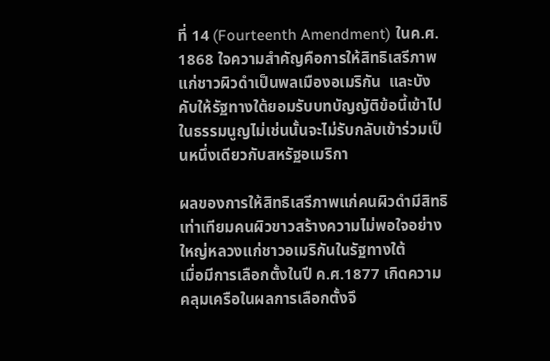ที่ 14 (Fourteenth Amendment) ในค.ศ. 1868 ใจความสำคัญคือการให้สิทธิเสรีภาพแก่ชาวผิวดำเป็นพลเมืองอเมริกัน  และบังคับให้รัฐทางใต้ยอมรับบทบัญญัติข้อนี้เข้าไปในธรรมนูญไม่เช่นนั้นจะไม่รับกลับเข้าร่วมเป็นหนึ่งเดียวกับสหรัฐอเมริกา

ผลของการให้สิทธิเสรีภาพแก่คนผิวดำมีสิทธิเท่าเทียมคนผิวขาวสร้างความไม่พอใจอย่างใหญ่หลวงแก่ชาวอเมริกันในรัฐทางใต้                 เมื่อมีการเลือกตั้งในปี ค.ศ.1877 เกิดความคลุมเครือในผลการเลือกตั้งจึ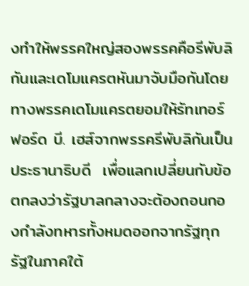งทำให้พรรคใหญ่สองพรรคคือรีพับลิกันและเดโมแครตหันมาจับมือกันโดยทางพรรคเดโมแครตยอมให้รัทเทอร์ฟอร์ด บี. เฮส์จากพรรครีพับลิกันเป็นประธานาธิบดี  เพื่อแลกเปลี่ยนกับข้อตกลงว่ารัฐบาลกลางจะต้องถอนกองกำลังทหารทั้งหมดออกจากรัฐทุกรัฐในภาคใต้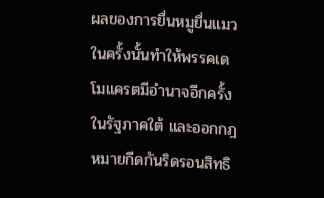ผลของการยื่นหมูยื่นแมวในครั้งนั้นทำให้พรรคเดโมแครตมีอำนาจอีกครั้งในรัฐภาคใต้ และออกกฎหมายกีดกันริดรอนสิทธิ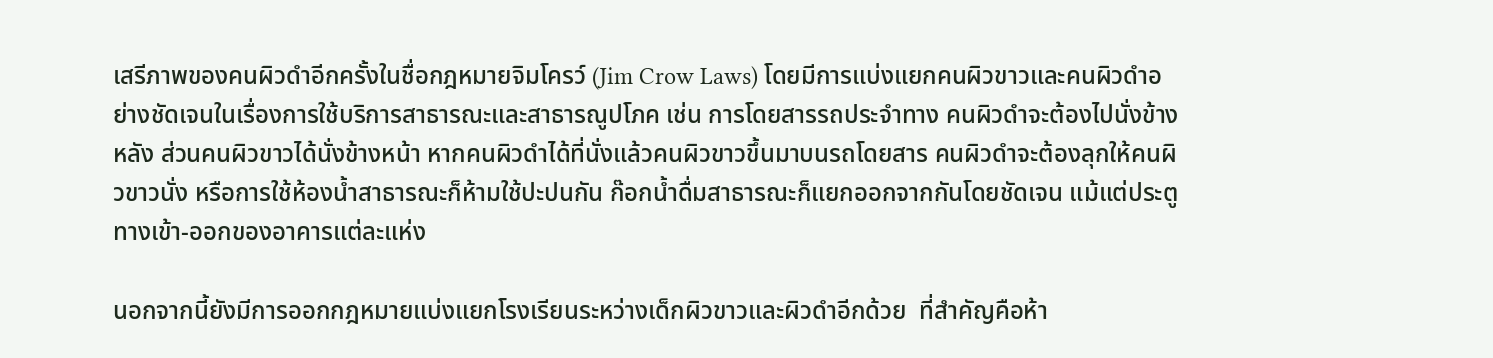เสรีภาพของคนผิวดำอีกครั้งในชื่อกฎหมายจิมโครว์ (Jim Crow Laws) โดยมีการแบ่งแยกคนผิวขาวและคนผิวดำอย่างชัดเจนในเรื่องการใช้บริการสาธารณะและสาธารณูปโภค เช่น การโดยสารรถประจำทาง คนผิวดำจะต้องไปนั่งข้างหลัง ส่วนคนผิวขาวได้นั่งข้างหน้า หากคนผิวดำได้ที่นั่งแล้วคนผิวขาวขึ้นมาบนรถโดยสาร คนผิวดำจะต้องลุกให้คนผิวขาวนั่ง หรือการใช้ห้องน้ำสาธารณะก็ห้ามใช้ปะปนกัน ก๊อกน้ำดื่มสาธารณะก็แยกออกจากกันโดยชัดเจน แม้แต่ประตูทางเข้า-ออกของอาคารแต่ละแห่ง

นอกจากนี้ยังมีการออกกฎหมายแบ่งแยกโรงเรียนระหว่างเด็กผิวขาวและผิวดำอีกด้วย  ที่สำคัญคือห้า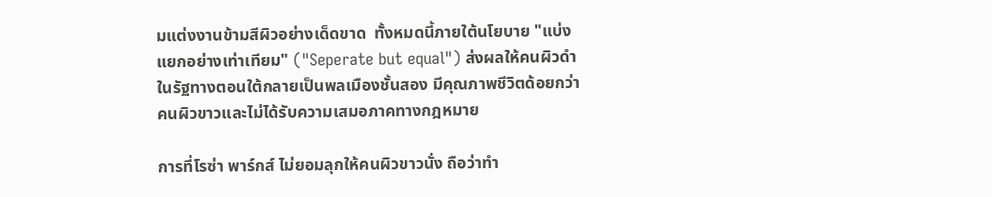มแต่งงานข้ามสีผิวอย่างเด็ดขาด  ทั้งหมดนี้ภายใต้นโยบาย "แบ่งแยกอย่างเท่าเทียม" ("Seperate but equal") ส่งผลให้คนผิวดำในรัฐทางตอนใต้กลายเป็นพลเมืองชั้นสอง มีคุณภาพชีวิตด้อยกว่าคนผิวขาวและไม่ได้รับความเสมอภาคทางกฎหมาย

การที่โรซ่า พาร์กส์ ไม่ยอมลุกให้คนผิวขาวนั่ง ถือว่าทำ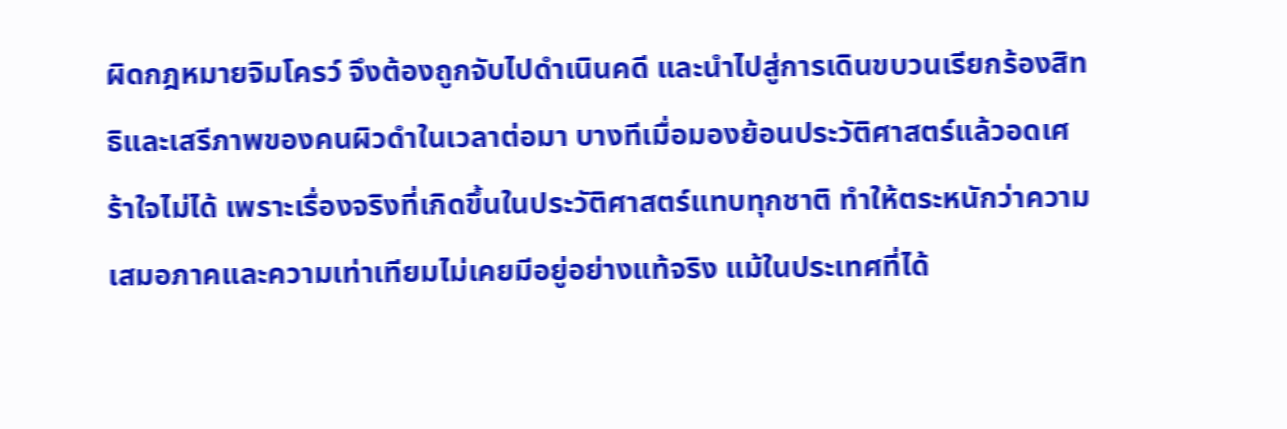ผิดกฎหมายจิมโครว์ จึงต้องถูกจับไปดำเนินคดี และนำไปสู่การเดินขบวนเรียกร้องสิทธิและเสรีภาพของคนผิวดำในเวลาต่อมา บางทีเมื่อมองย้อนประวัติศาสตร์แล้วอดเศร้าใจไม่ได้ เพราะเรื่องจริงที่เกิดขึ้นในประวัติศาสตร์แทบทุกชาติ ทำให้ตระหนักว่าความเสมอภาคและความเท่าเทียมไม่เคยมีอยู่อย่างแท้จริง แม้ในประเทศที่ได้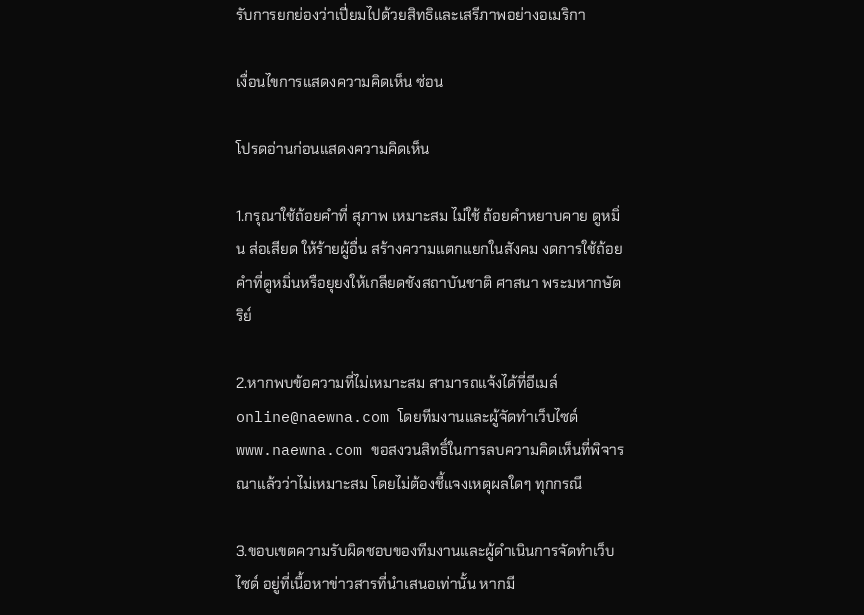รับการยกย่องว่าเปี่ยมไปด้วยสิทธิและเสรีภาพอย่างอเมริกา

เงื่อนไขการแสดงความคิดเห็น ซ่อน

โปรดอ่านก่อนแสดงความคิดเห็น

1.กรุณาใช้ถ้อยคำที่ สุภาพ เหมาะสม ไม่ใช้ ถ้อยคำหยาบคาย ดูหมิ่น ส่อเสียด ให้ร้ายผู้อื่น สร้างความแตกแยกในสังคม งดการใช้ถ้อยคำที่ดูหมิ่นหรือยุยงให้เกลียดชังสถาบันชาติ ศาสนา พระมหากษัตริย์

2.หากพบข้อความที่ไม่เหมาะสม สามารถแจ้งได้ที่อีเมล์ online@naewna.com โดยทีมงานและผู้จัดทำเว็บไซด์ www.naewna.com ขอสงวนสิทธิ์ในการลบความคิดเห็นที่พิจารณาแล้วว่าไม่เหมาะสม โดยไม่ต้องชี้แจงเหตุผลใดๆ ทุกกรณี

3.ขอบเขตความรับผิดชอบของทีมงานและผู้ดำเนินการจัดทำเว็บไซด์ อยู่ที่เนื้อหาข่าวสารที่นำเสนอเท่านั้น หากมี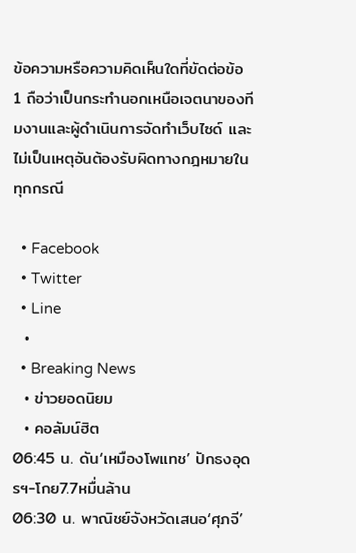ข้อความหรือความคิดเห็นใดที่ขัดต่อข้อ 1 ถือว่าเป็นกระทำนอกเหนือเจตนาของทีมงานและผู้ดำเนินการจัดทำเว็บไซด์ และไม่เป็นเหตุอันต้องรับผิดทางกฎหมายในทุกกรณี

  • Facebook
  • Twitter
  • Line
  •
  • Breaking News
  • ข่าวยอดนิยม
  • คอลัมน์ฮิต
06:45 น. ดัน‘เหมืองโพแทช’ ปักธงอุดรฯ-โกย7.7หมื่นล้าน
06:30 น. พาณิชย์จังหวัดเสนอ‘ศุภจี’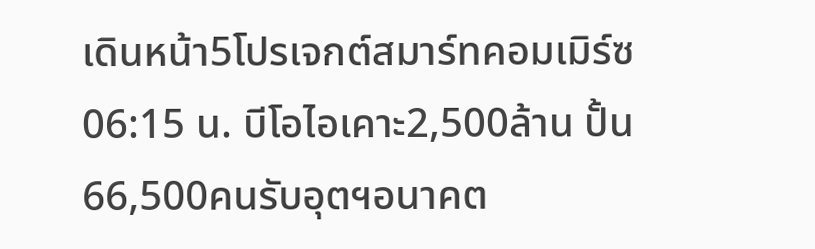เดินหน้า5โปรเจกต์สมาร์ทคอมเมิร์ซ
06:15 น. บีโอไอเคาะ2,500ล้าน ปั้น66,500คนรับอุตฯอนาคต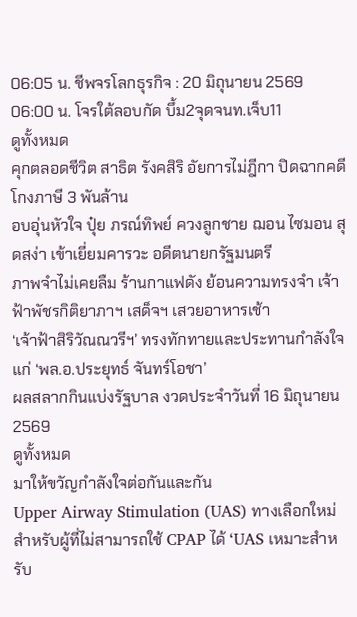06:05 น. ชีพจรโลกธุรกิจ : 20 มิถุนายน 2569
06:00 น. โจรใต้ลอบกัด บึ้ม2จุดจนท.เจ็บ11
ดูทั้งหมด
คุกตลอดชีวิต สาธิต รังคสิริ อัยการไม่ฎีกา ปิดฉากคดีโกงภาษี 3 พันล้าน
อบอุ่นหัวใจ ปุ๋ย ภรณ์ทิพย์ ควงลูกชาย ฌอน ไซมอน สุดสง่า เข้าเยี่ยมคารวะ อดีตนายกรัฐมนตรี
ภาพจำไม่เคยลืม ร้านกาแฟดัง ย้อนความทรงจำ เจ้าฟ้าพัชรกิติยาภาฯ เสด็จฯ เสวยอาหารเช้า
‘เจ้าฟ้าสิริวัณณวรีฯ’ ทรงทักทายและประทานกำลังใจ แก่ ‘พล.อ.ประยุทธ์ จันทร์โอชา’
ผลสลากกินแบ่งรัฐบาล งวดประจำวันที่ 16 มิถุนายน 2569
ดูทั้งหมด
มาให้ขวัญกำลังใจต่อกันและกัน
Upper Airway Stimulation (UAS) ทางเลือกใหม่สำหรับผู้ที่ไม่สามารถใช้ CPAP ได้ ‘UAS เหมาะสำหรับ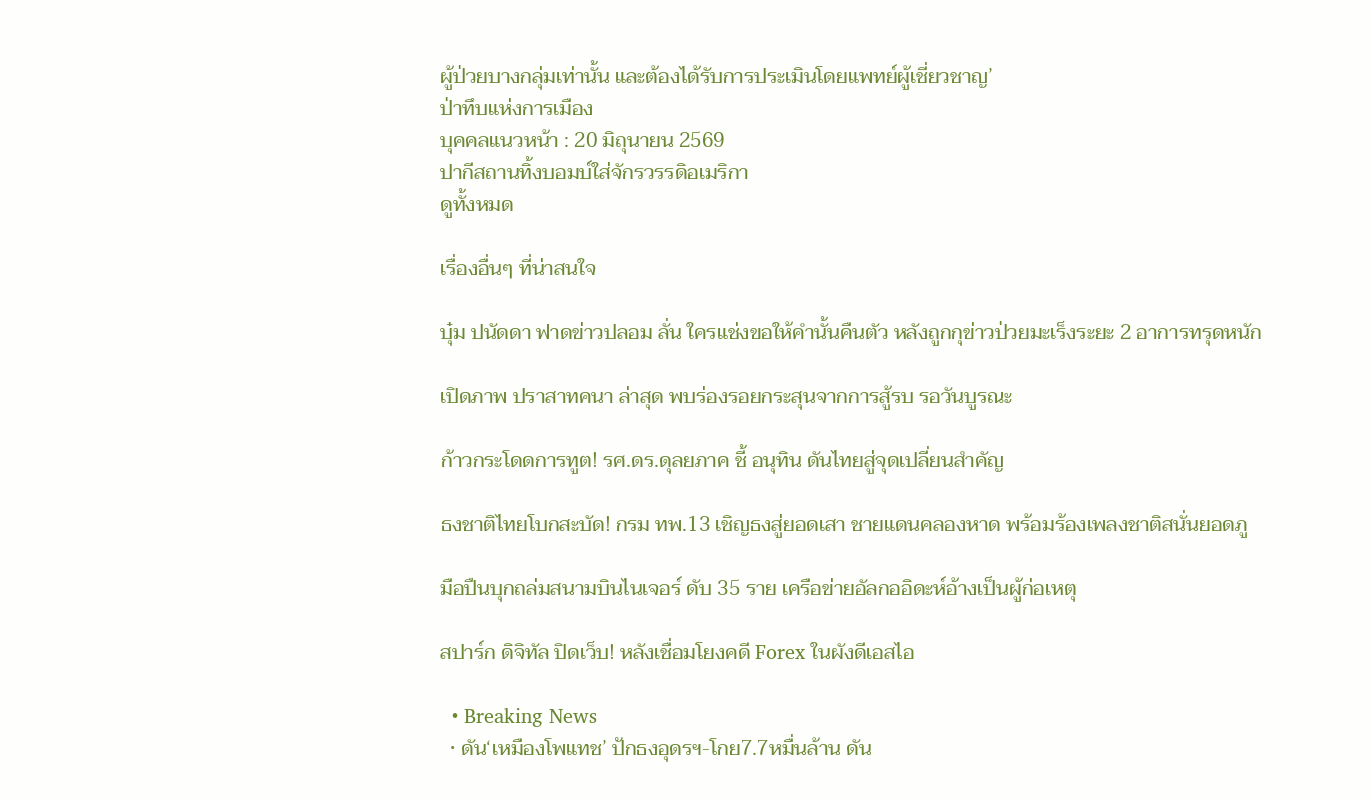ผู้ป่วยบางกลุ่มเท่านั้น และต้องได้รับการประเมินโดยแพทย์ผู้เชี่ยวชาญ’
ป่าทึบแห่งการเมือง
บุคคลแนวหน้า : 20 มิถุนายน 2569
ปากีสถานทิ้งบอมบ์ใส่จักรวรรดิอเมริกา
ดูทั้งหมด

เรื่องอื่นๆ ที่น่าสนใจ

บุ๋ม ปนัดดา ฟาดข่าวปลอม ลั่น ใครแช่งขอให้คำนั้นคืนตัว หลังถูกกุข่าวป่วยมะเร็งระยะ 2 อาการทรุดหนัก

เปิดภาพ ปราสาทคนา ล่าสุด พบร่องรอยกระสุนจากการสู้รบ รอวันบูรณะ

ก้าวกระโดดการทูต! รศ.ดร.ดุลยภาค ชี้ อนุทิน ดันไทยสู่จุดเปลี่ยนสำคัญ

ธงชาติไทยโบกสะบัด! กรม ทพ.13 เชิญธงสู่ยอดเสา ชายแดนคลองหาด พร้อมร้องเพลงชาติสนั่นยอดภู

มือปืนบุกถล่มสนามบินไนเจอร์ ดับ 35 ราย เครือข่ายอัลกออิดะห์อ้างเป็นผู้ก่อเหตุ

สปาร์ก ดิจิทัล ปิดเว็บ! หลังเชื่อมโยงคดี Forex ในผังดีเอสไอ

  • Breaking News
  • ดัน‘เหมืองโพแทช’ ปักธงอุดรฯ-โกย7.7หมื่นล้าน ดัน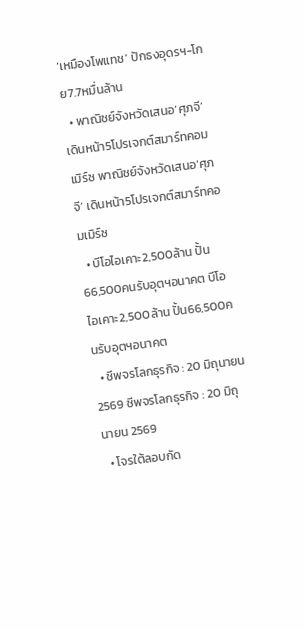‘เหมืองโพแทช’ ปักธงอุดรฯ-โกย7.7หมื่นล้าน
  • พาณิชย์จังหวัดเสนอ‘ศุภจี’ เดินหน้า5โปรเจกต์สมาร์ทคอมเมิร์ซ พาณิชย์จังหวัดเสนอ‘ศุภจี’ เดินหน้า5โปรเจกต์สมาร์ทคอมเมิร์ซ
  • บีโอไอเคาะ2,500ล้าน ปั้น66,500คนรับอุตฯอนาคต บีโอไอเคาะ2,500ล้าน ปั้น66,500คนรับอุตฯอนาคต
  • ชีพจรโลกธุรกิจ : 20 มิถุนายน 2569 ชีพจรโลกธุรกิจ : 20 มิถุนายน 2569
  • โจรใต้ลอบกัด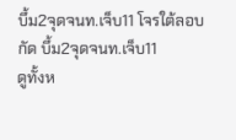บึ้ม2จุดจนท.เจ็บ11 โจรใต้ลอบกัด บึ้ม2จุดจนท.เจ็บ11
ดูทั้งห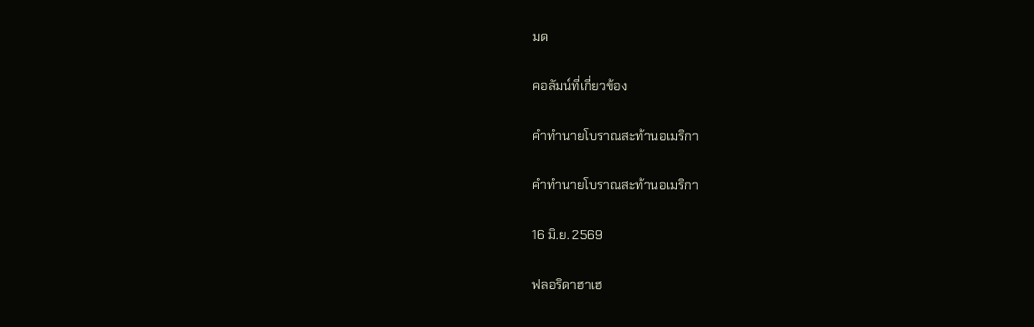มด

คอลัมน์ที่เกี่ยวข้อง

คำทำนายโบราณสะท้านอเมริกา

คำทำนายโบราณสะท้านอเมริกา

16 มิ.ย. 2569

ฟลอริดาฮาเฮ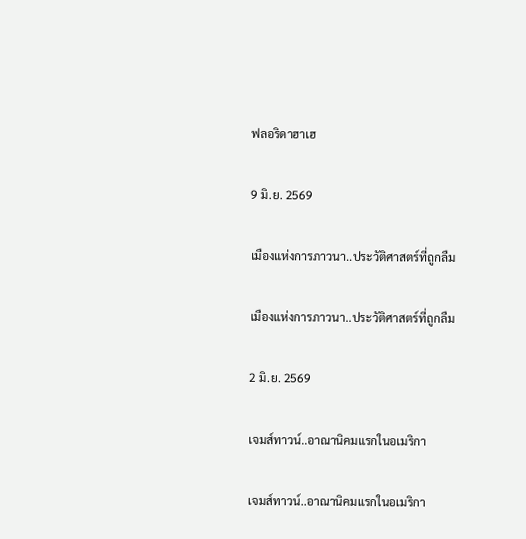ฟลอริดาฮาเฮ

9 มิ.ย. 2569

เมืองแห่งการภาวนา..ประวัติศาสตร์ที่ถูกลืม

เมืองแห่งการภาวนา..ประวัติศาสตร์ที่ถูกลืม

2 มิ.ย. 2569

เจมส์ทาวน์..อาณานิคมแรกในอเมริกา

เจมส์ทาวน์..อาณานิคมแรกในอเมริกา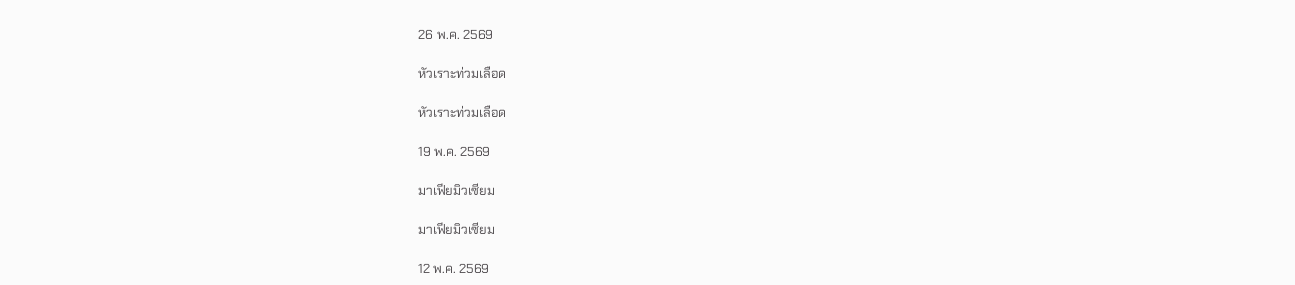26 พ.ค. 2569

หัวเราะท่วมเลือด

หัวเราะท่วมเลือด

19 พ.ค. 2569

มาเฟียมิวเซียม

มาเฟียมิวเซียม

12 พ.ค. 2569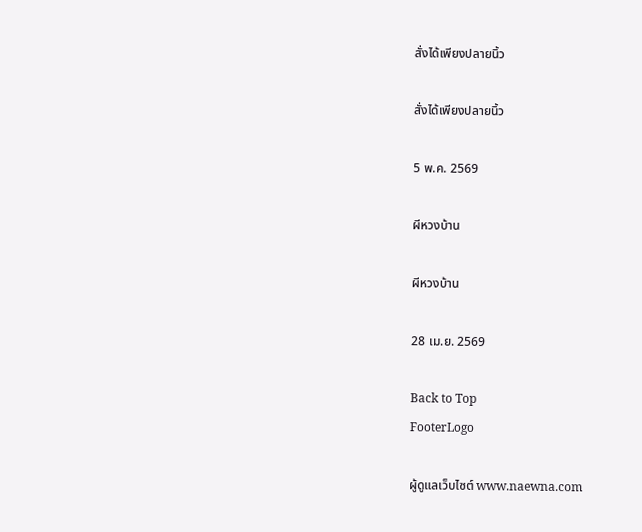สั่งได้เพียงปลายนิ้ว

สั่งได้เพียงปลายนิ้ว

5 พ.ค. 2569

ผีหวงบ้าน

ผีหวงบ้าน

28 เม.ย. 2569

Back to Top
FooterLogo

ผู้ดูแลเว็บไซต์ www.naewna.com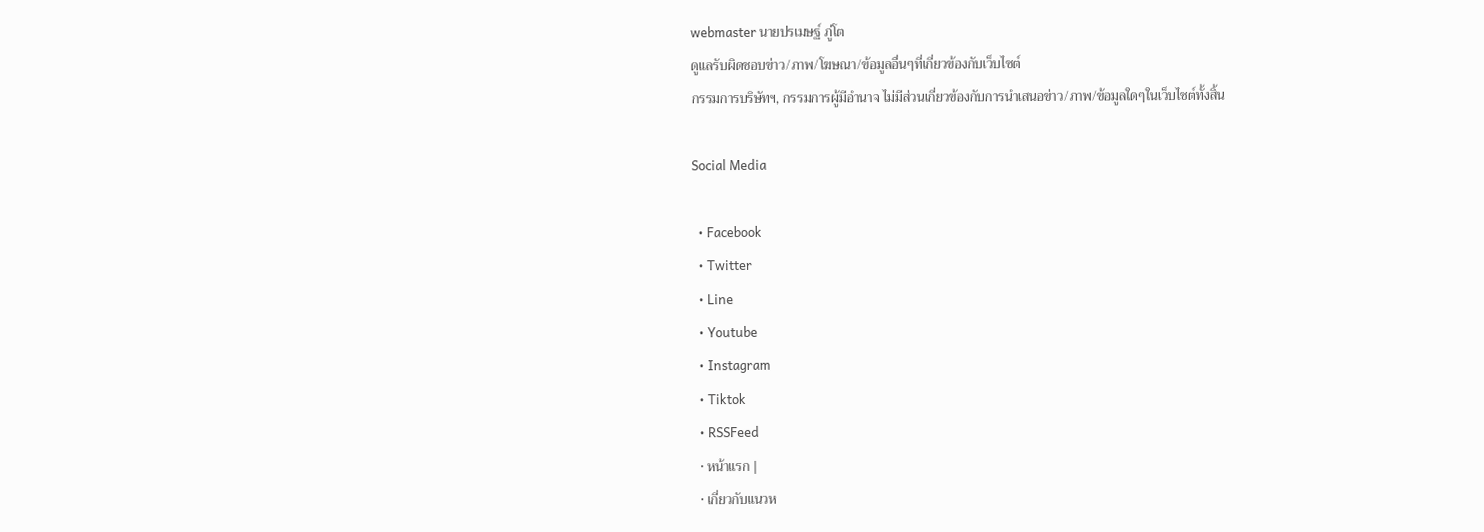webmaster นายปรเมษฐ์ ภู่โต
ดูแลรับผิดชอบข่าว/ภาพ/โฆษณา/ข้อมูลอื่นๆที่เกี่ยวข้องกับเว็บไซต์
กรรมการบริษัทฯ, กรรมการผู้มีอำนาจ ไม่มีส่วนเกี่ยวข้องกับการนำเสนอข่าว/ภาพ/ข้อมูลใดๆในเว็บไซต์ทั้งสิ้น

Social Media

  • Facebook
  • Twitter
  • Line
  • Youtube
  • Instagram
  • Tiktok
  • RSSFeed
  • หน้าแรก |
  • เกี่ยวกับแนวห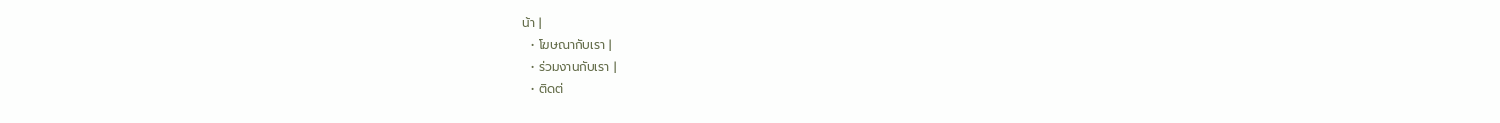น้า |
  • โฆษณากับเรา |
  • ร่วมงานกับเรา |
  • ติดต่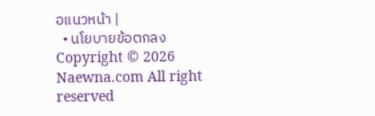อแนวหน้า |
  • นโยบายข้อตกลง
Copyright © 2026 Naewna.com All right reserved